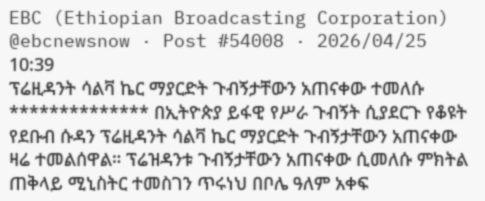EBC (Ethiopian Broadcasting Corporation)
@ebcnewsnow · Post #54008 · 2026/04/25 10:39
ፕሬዚዳንት ሳልቫ ኬር ማያርድት ጉብኝታቸውን አጠናቀው ተመለሱ ************** በኢትዮጵያ ይፋዊ የሥራ ጉብኝት ሲያደርጉ የቆዩት የደቡብ ሱዳን ፕሬዚዳንት ሳልቫ ኬር ማያርድት ጉብኝታቸውን አጠናቀው ዛሬ ተመልሰዋል። ፕሬዝዳንቱ ጉብኝታቸውን አጠናቀው ሲመለሱ ምክትል ጠቅላይ ሚኒስትር ተመስገን ጥሩነህ በቦሌ ዓለም አቀፍ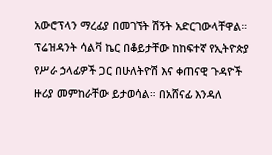አውሮፕላን ማረፊያ በመገኘት ሽኝት አድርገውላቸዋል። ፕሬዝዳንት ሳልቫ ኬር በቆይታቸው ከከፍተኛ የኢትዮጵያ የሥራ ኃላፊዎች ጋር በሁለትዮሽ እና ቀጠናዊ ጉዳዮች ዙሪያ መምከራቸው ይታወሳል። በአሸናፊ እንዳለ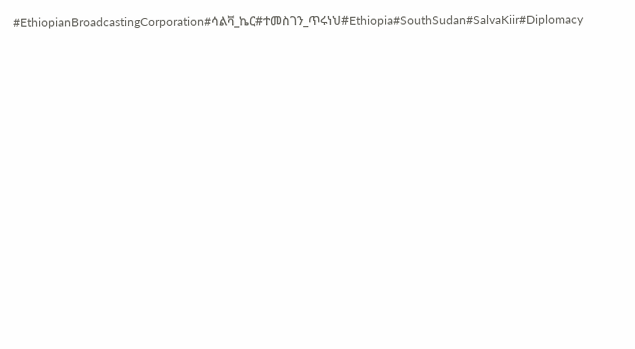#EthiopianBroadcastingCorporation#ሳልቫ_ኬር#ተመስገን_ጥሩነህ#Ethiopia#SouthSudan#SalvaKiir#Diplomacy